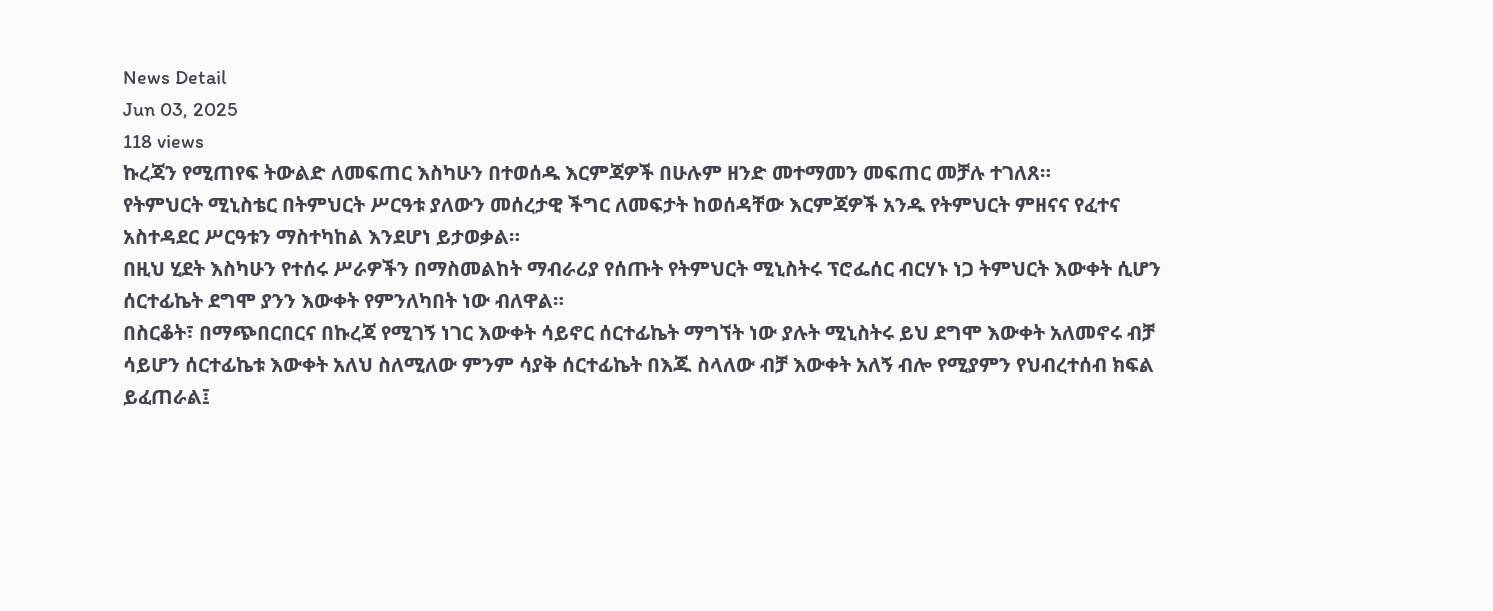News Detail
Jun 03, 2025
118 views
ኩረጃን የሚጠየፍ ትውልድ ለመፍጠር እስካሁን በተወሰዱ እርምጃዎች በሁሉም ዘንድ መተማመን መፍጠር መቻሉ ተገለጸ።
የትምህርት ሚኒስቴር በትምህርት ሥርዓቱ ያለውን መሰረታዊ ችግር ለመፍታት ከወሰዳቸው እርምጃዎች አንዱ የትምህርት ምዘናና የፈተና አስተዳደር ሥርዓቱን ማስተካከል እንደሆነ ይታወቃል።
በዚህ ሂደት እስካሁን የተሰሩ ሥራዎችን በማስመልከት ማብራሪያ የሰጡት የትምህርት ሚኒስትሩ ፕሮፌሰር ብርሃኑ ነጋ ትምህርት እውቀት ሲሆን ሰርተፊኬት ደግሞ ያንን እውቀት የምንለካበት ነው ብለዋል።
በስርቆት፣ በማጭበርበርና በኩረጃ የሚገኝ ነገር እውቀት ሳይኖር ሰርተፊኬት ማግኘት ነው ያሉት ሚኒስትሩ ይህ ደግሞ እውቀት አለመኖሩ ብቻ ሳይሆን ሰርተፊኬቱ እውቀት አለህ ስለሚለው ምንም ሳያቅ ሰርተፊኬት በእጁ ስላለው ብቻ እውቀት አለኝ ብሎ የሚያምን የህብረተሰብ ክፍል ይፈጠራል፤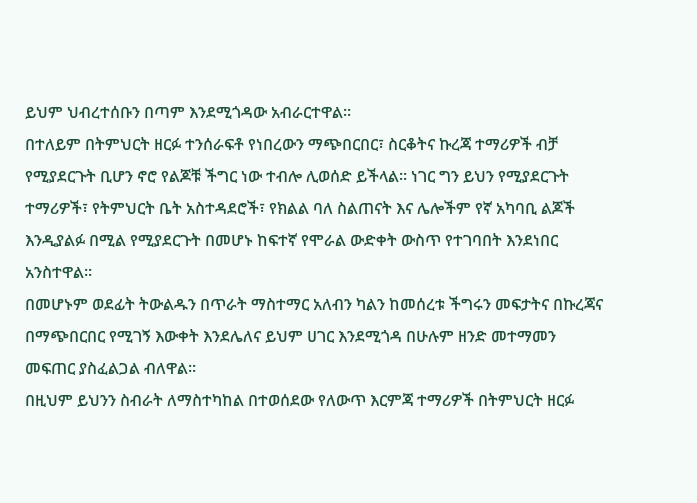ይህም ህብረተሰቡን በጣም እንደሚጎዳው አብራርተዋል።
በተለይም በትምህርት ዘርፉ ተንሰራፍቶ የነበረውን ማጭበርበር፣ ስርቆትና ኩረጃ ተማሪዎች ብቻ የሚያደርጉት ቢሆን ኖሮ የልጆቹ ችግር ነው ተብሎ ሊወሰድ ይችላል። ነገር ግን ይህን የሚያደርጉት ተማሪዎች፣ የትምህርት ቤት አስተዳደሮች፣ የክልል ባለ ስልጠናት እና ሌሎችም የኛ አካባቢ ልጆች እንዲያልፉ በሚል የሚያደርጉት በመሆኑ ከፍተኛ የሞራል ውድቀት ውስጥ የተገባበት እንደነበር አንስተዋል።
በመሆኑም ወደፊት ትውልዱን በጥራት ማስተማር አለብን ካልን ከመሰረቱ ችግሩን መፍታትና በኩረጃና በማጭበርበር የሚገኝ እውቀት እንደሌለና ይህም ሀገር እንደሚጎዳ በሁሉም ዘንድ መተማመን መፍጠር ያስፈልጋል ብለዋል።
በዚህም ይህንን ስብራት ለማስተካከል በተወሰደው የለውጥ እርምጃ ተማሪዎች በትምህርት ዘርፉ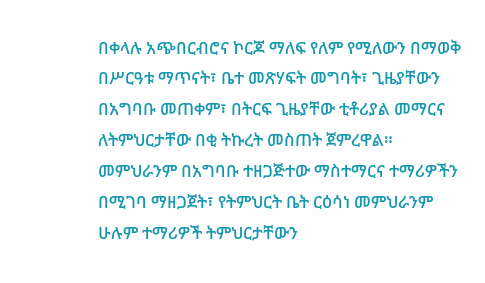በቀላሉ አጭበርብሮና ኮርጆ ማለፍ የለም የሚለውን በማወቅ በሥርዓቱ ማጥናት፣ ቤተ መጽሃፍት መግባት፣ ጊዜያቸውን በአግባቡ መጠቀም፣ በትርፍ ጊዜያቸው ቲቶሪያል መማርና ለትምህርታቸው በቂ ትኩረት መስጠት ጀምረዋል።
መምህራንም በአግባቡ ተዘጋጅተው ማስተማርና ተማሪዎችን በሚገባ ማዘጋጀት፣ የትምህርት ቤት ርዕሳነ መምህራንም ሁሉም ተማሪዎች ትምህርታቸውን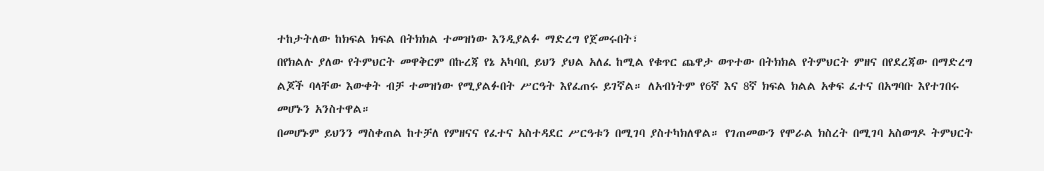ተከታትለው ከክፍል ክፍል በትክክል ተመዝነው እንዲያልፉ ማድረግ የጀመሩበት፣
በየክልሉ ያለው የትምህርት መዋቅርም በኩረጃ የኔ አካባቢ ይህን ያህል አለፈ ከሚል የቁጥር ጨዋታ ወጥተው በትክክል የትምህርት ምዘና በየደረጃው በማድረግ ልጆች ባላቸው እውቀት ብቻ ተመዝነው የሚያልፉበት ሥርዓት እየፈጠሩ ይገኛል። ለአብነትም የ6ኛ እና 8ኛ ክፍል ክልል አቀፍ ፈተና በአግባቡ እየተገበሩ መሆኑን አንስተዋል።
በመሆኑም ይህንን ማስቀጠል ከተቻለ የምዘናና የፈተና አስተዳደር ሥርዓቱን በሚገባ ያስተካክለዋል። የገጠመውን የሞራል ክስረት በሚገባ አስወግዶ ትምህርት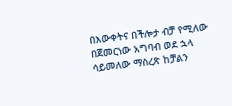በእውቀትና በችሎታ ብቻ የሚለው በጀመርነው አግባብ ወደ ኋላ ሳይመለው ማስረጽ ከቻልን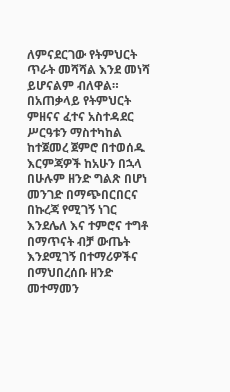ለምናደርገው የትምህርት ጥራት መሻሻል እንደ መነሻ ይሆናልም ብለዋል።
በአጠቃላይ የትምህርት ምዘናና ፈተና አስተዳደር ሥርዓቱን ማስተካከል ከተጀመረ ጀምሮ በተወሰዱ እርምጃዎች ከአሁን በኋላ በሁሉም ዘንድ ግልጽ በሆነ መንገድ በማጭበርበርና በኩረጃ የሚገኝ ነገር እንደሌለ እና ተምሮና ተግቶ በማጥናት ብቻ ውጤት እንደሚገኝ በተማሪዎችና በማህበረሰቡ ዘንድ መተማመን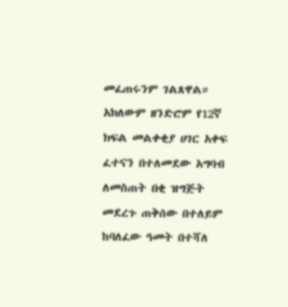መፈጠሩንም ገልጸዋል።
አክለውም ዘንድሮም የ12ኛ ክፍል መልቀቂያ ሀገር አቀፍ ፈተናን በተለመደው አግባብ ለመስጠት በቂ ዝግጅት መደረጉ ጠቅሰው በተለይም ከባለፈው ዓመት በተሻለ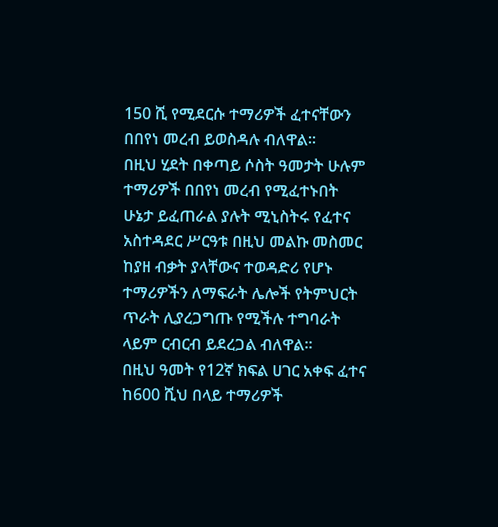150 ሺ የሚደርሱ ተማሪዎች ፈተናቸውን በበየነ መረብ ይወስዳሉ ብለዋል።
በዚህ ሂደት በቀጣይ ሶስት ዓመታት ሁሉም ተማሪዎች በበየነ መረብ የሚፈተኑበት ሁኔታ ይፈጠራል ያሉት ሚኒስትሩ የፈተና አስተዳደር ሥርዓቱ በዚህ መልኩ መስመር ከያዘ ብቃት ያላቸውና ተወዳድሪ የሆኑ ተማሪዎችን ለማፍራት ሌሎች የትምህርት ጥራት ሊያረጋግጡ የሚችሉ ተግባራት ላይም ርብርብ ይደረጋል ብለዋል።
በዚህ ዓመት የ12ኛ ክፍል ሀገር አቀፍ ፈተና ከ600 ሺህ በላይ ተማሪዎች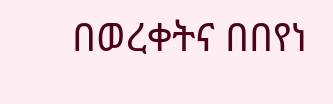በወረቀትና በበየነ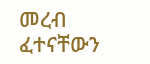መረብ ፈተናቸውን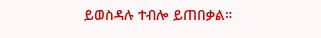ይወስዳሉ ተብሎ ይጠበቃል።